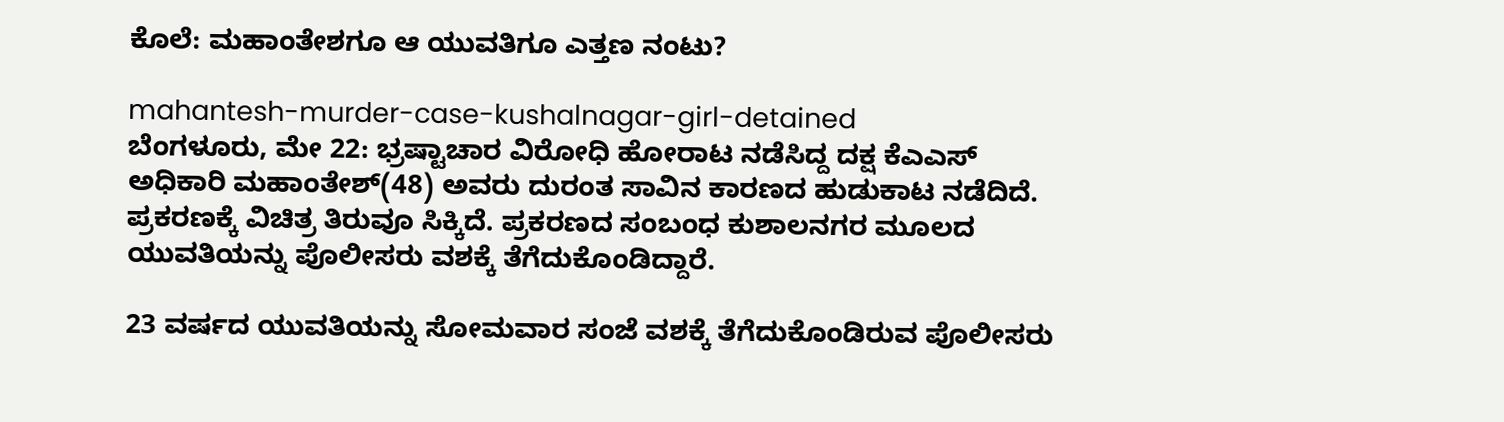ಕೊಲೆ: ಮಹಾಂತೇಶಗೂ ಆ ಯುವತಿಗೂ ಎತ್ತಣ ನಂಟು?

mahantesh-murder-case-kushalnagar-girl-detained
ಬೆಂಗಳೂರು, ಮೇ 22: ಭ್ರಷ್ಟಾಚಾರ ವಿರೋಧಿ ಹೋರಾಟ ನಡೆಸಿದ್ದ ದಕ್ಷ ಕೆಎಎಸ್ ಅಧಿಕಾರಿ ಮಹಾಂತೇಶ್(48) ಅವರು ದುರಂತ ಸಾವಿನ ಕಾರಣದ ಹುಡುಕಾಟ ನಡೆದಿದೆ. ಪ್ರಕರಣಕ್ಕೆ ವಿಚಿತ್ರ ತಿರುವೂ ಸಿಕ್ಕಿದೆ. ಪ್ರಕರಣದ ಸಂಬಂಧ ಕುಶಾಲನಗರ ಮೂಲದ ಯುವತಿಯನ್ನು ಪೊಲೀಸರು ವಶಕ್ಕೆ ತೆಗೆದುಕೊಂಡಿದ್ದಾರೆ.

23 ವರ್ಷದ ಯುವತಿಯನ್ನು ಸೋಮವಾರ ಸಂಜೆ ವಶಕ್ಕೆ ತೆಗೆದುಕೊಂಡಿರುವ ಪೊಲೀಸರು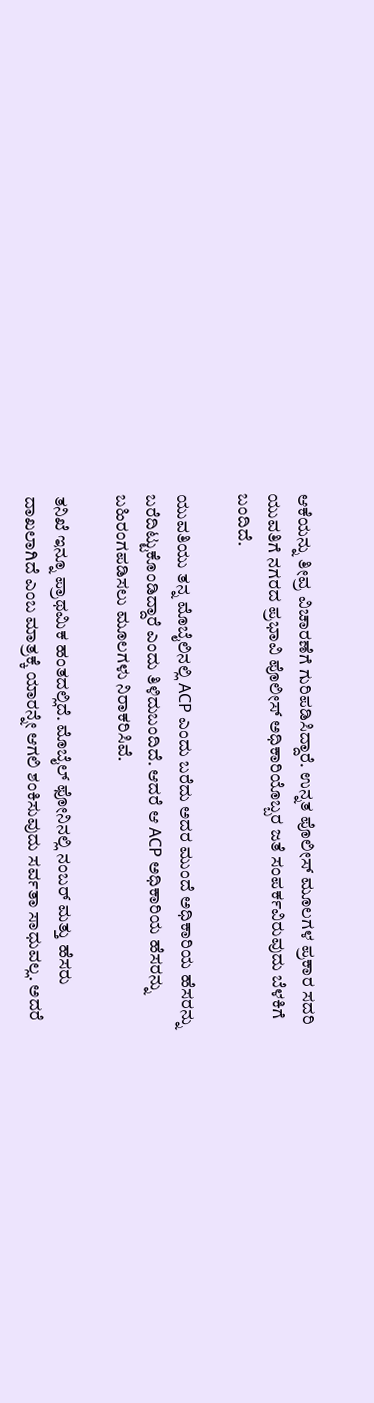ಆಕೆಯನ್ನು ತೀವ್ರ ವಿಚಾರಣೆಗೆ ಗುರಿಪಡಿಸಿದ್ದಾರೆ. ಉನ್ನತ ಪೊಲೀಸ್ ಮೂಲಗಳ ಪ್ರಕಾರ ಸದರಿ ಯುವತಿಗೆ ನಗರದ ಪ್ರಭಾವಿ ಪೊಲೀಸ್ ಅಧಿಕಾರಿಯೊಬ್ಬರ ಜತೆ ಸಂಪರ್ಕವಿರುವುದು ಬೆಳಕಿಗೆ ಬಂದಿದೆ.

ಯುವತಿಯು ತನ್ನ ಮೊಬೈಲಿನಲ್ಲಿ ACP ಎಂದು ಬರೆದು ಅದರ ಮುಂದೆ ಅಧಿಕಾರಿಯ ಹೆಸರನ್ನು ಬರೆದಿಟ್ಟುಕೊಂಡಿದ್ದಾರೆ ಎಂದು ತಿಳಿದುಬಂದಿದೆ. ಆದರೆ ಆ ACP ಅಧಿಕಾರಿಯ ಹೆಸರನ್ನು ಬಹಿರಂಗಪಡಿಸಲು ಮೂಲಗಳು ನಿರಾಕರಿಸಿವೆ.

ತನಿಖೆ ಇನ್ನೂ ಪ್ರಾಥಮಿಕ ಹಂತದಲ್ಲಿದೆ. ಮೊಬೈಲ್ ಫೋನಿನಲ್ಲಿ ನಂಬರ್ ಮತ್ತು ಹೆಸರು ದಾಖಲಾಗಿದೆ ಎಂಬ ಮಾತ್ರಕ್ಕೆ ಯಾರನ್ನೇ ಆಗಲಿ ಶಂಕಿಸುವುದು ಸರ್ವತಾ ಸಾಧುವಲ್ಲ. ಅದರೆ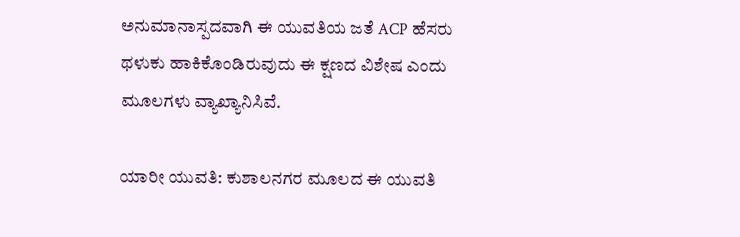ಅನುಮಾನಾಸ್ಪದವಾಗಿ ಈ ಯುವತಿಯ ಜತೆ ACP ಹೆಸರು ಥಳುಕು ಹಾಕಿಕೊಂಡಿರುವುದು ಈ ಕ್ಷಣದ ವಿಶೇಷ ಎಂದು ಮೂಲಗಳು ವ್ಯಾಖ್ಯಾನಿಸಿವೆ.

ಯಾರೀ ಯುವತಿ: ಕುಶಾಲನಗರ ಮೂಲದ ಈ ಯುವತಿ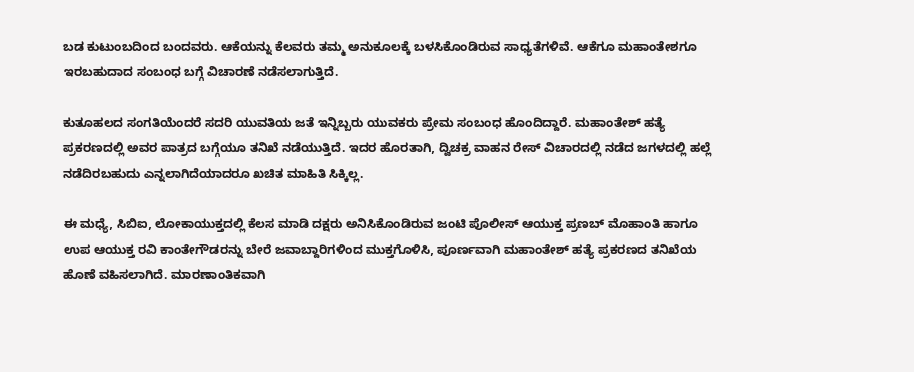ಬಡ ಕುಟುಂಬದಿಂದ ಬಂದವರು. ಆಕೆಯನ್ನು ಕೆಲವರು ತಮ್ಮ ಅನುಕೂಲಕ್ಕೆ ಬಳಸಿಕೊಂಡಿರುವ ಸಾಧ್ಯತೆಗಳಿವೆ. ಆಕೆಗೂ ಮಹಾಂತೇಶಗೂ ಇರಬಹುದಾದ ಸಂಬಂಧ ಬಗ್ಗೆ ವಿಚಾರಣೆ ನಡೆಸಲಾಗುತ್ತಿದೆ.

ಕುತೂಹಲದ ಸಂಗತಿಯೆಂದರೆ ಸದರಿ ಯುವತಿಯ ಜತೆ ಇನ್ನಿಬ್ಬರು ಯುವಕರು ಪ್ರೇಮ ಸಂಬಂಧ ಹೊಂದಿದ್ದಾರೆ. ಮಹಾಂತೇಶ್ ಹತ್ಯೆ ಪ್ರಕರಣದಲ್ಲಿ ಅವರ ಪಾತ್ರದ ಬಗ್ಗೆಯೂ ತನಿಖೆ ನಡೆಯುತ್ತಿದೆ. ಇದರ ಹೊರತಾಗಿ, ದ್ವಿಚಕ್ರ ವಾಹನ ರೇಸ್ ವಿಚಾರದಲ್ಲಿ ನಡೆದ ಜಗಳದಲ್ಲಿ ಹಲ್ಲೆ ನಡೆದಿರಬಹುದು ಎನ್ನಲಾಗಿದೆಯಾದರೂ ಖಚಿತ ಮಾಹಿತಿ ಸಿಕ್ಕಿಲ್ಲ.

ಈ ಮಧ್ಯೆ, ಸಿಬಿಐ, ಲೋಕಾಯುಕ್ತದಲ್ಲಿ ಕೆಲಸ ಮಾಡಿ ದಕ್ಷರು ಅನಿಸಿಕೊಂಡಿರುವ ಜಂಟಿ ಪೊಲೀಸ್ ಆಯುಕ್ತ ಪ್ರಣಬ್ ಮೊಹಾಂತಿ ಹಾಗೂ ಉಪ ಆಯುಕ್ತ ರವಿ ಕಾಂತೇಗೌಡರನ್ನು ಬೇರೆ ಜವಾಬ್ದಾರಿಗಳಿಂದ ಮುಕ್ತಗೊಳಿಸಿ, ಪೂರ್ಣವಾಗಿ ಮಹಾಂತೇಶ್ ಹತ್ಯೆ ಪ್ರಕರಣದ ತನಿಖೆಯ ಹೊಣೆ ವಹಿಸಲಾಗಿದೆ. ಮಾರಣಾಂತಿಕವಾಗಿ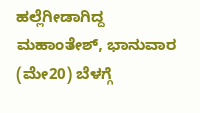ಹಲ್ಲೆಗೀಡಾಗಿದ್ದ ಮಹಾಂತೇಶ್, ಭಾನುವಾರ (ಮೇ20) ಬೆಳಗ್ಗೆ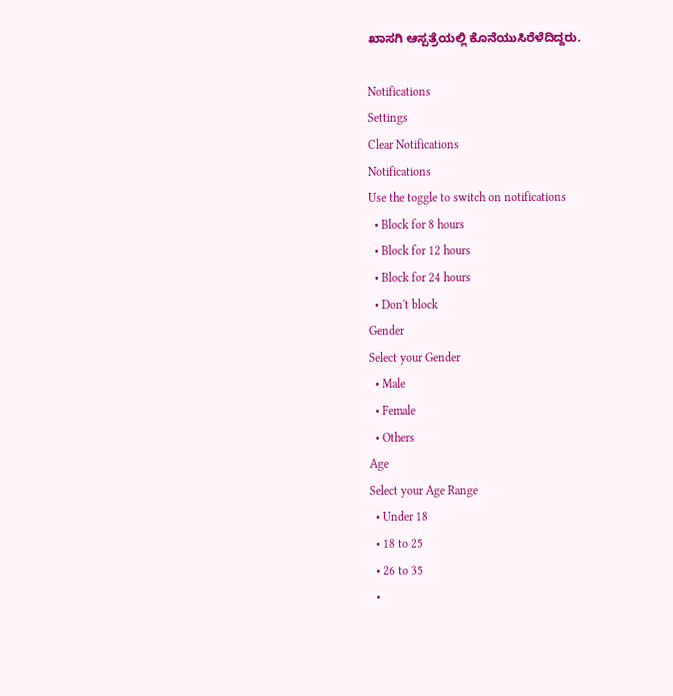ಖಾಸಗಿ ಆಸ್ಪತ್ರೆಯಲ್ಲಿ ಕೊನೆಯುಸಿರೆಳೆದಿದ್ದರು.

Notifications
Settings
Clear Notifications
Notifications
Use the toggle to switch on notifications
  • Block for 8 hours
  • Block for 12 hours
  • Block for 24 hours
  • Don't block
Gender
Select your Gender
  • Male
  • Female
  • Others
Age
Select your Age Range
  • Under 18
  • 18 to 25
  • 26 to 35
  •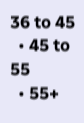36 to 45
  • 45 to 55
  • 55+